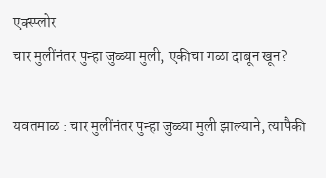एक्स्प्लोर
चार मुलींनंतर पुन्हा जुळ्या मुली, एकीचा गळा दाबून खून?

यवतमाळ : चार मुलींनंतर पुन्हा जुळ्या मुली झाल्याने, त्यापैकी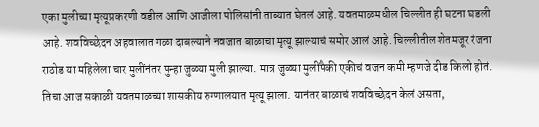एका मुलीच्या मृत्यूप्रकरणी वडील आणि आजीला पोलिसांनी ताब्यात घेतलं आहे. यवतमाळमधील चिल्लीत ही घटना घडली आहे. शवविच्छेदन अहवालात गळा दाबल्याने नवजात बाळाचा मृत्यू झाल्याचं समोर आलं आहे. चिल्लीतील शेतमजूर रंजना राठोड या महिलेला चार मुलींनंतर पुन्हा जुळ्या मुली झाल्या. मात्र जुळ्या मुलींपैकी एकीचं वजन कमी म्हणजे दीड किलो होतं. तिचा आज सकाळी यवतमाळच्या शासकीय रुग्णालयात मृत्यू झाला. यानंतर बाळाचं शवविच्छेदन केलं असता,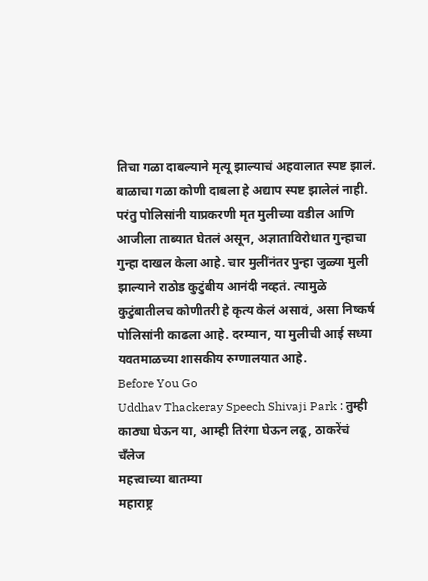तिचा गळा दाबल्याने मृत्यू झाल्याचं अहवालात स्पष्ट झालं. बाळाचा गळा कोणी दाबला हे अद्याप स्पष्ट झालेलं नाही. परंतु पोलिसांनी याप्रकरणी मृत मुलीच्या वडील आणि आजीला ताब्यात घेतलं असून, अज्ञाताविरोधात गुन्हाचा गुन्हा दाखल केला आहे. चार मुलींनंतर पुन्हा जुळ्या मुली झाल्याने राठोड कुटुंबीय आनंदी नव्हतं. त्यामुळे कुटुंबातीलच कोणीतरी हे कृत्य केलं असावं, असा निष्कर्ष पोलिसांनी काढला आहे. दरम्यान, या मुलीची आई सध्या यवतमाळच्या शासकीय रुग्णालयात आहे.
Before You Go
Uddhav Thackeray Speech Shivaji Park : तुम्ही काठ्या घेऊन या, आम्ही तिरंगा घेऊन लढू, ठाकरेंचं चँलेज
महत्त्वाच्या बातम्या
महाराष्ट्र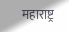महाराष्ट्र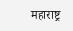महाराष्ट्र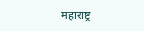महाराष्ट्र